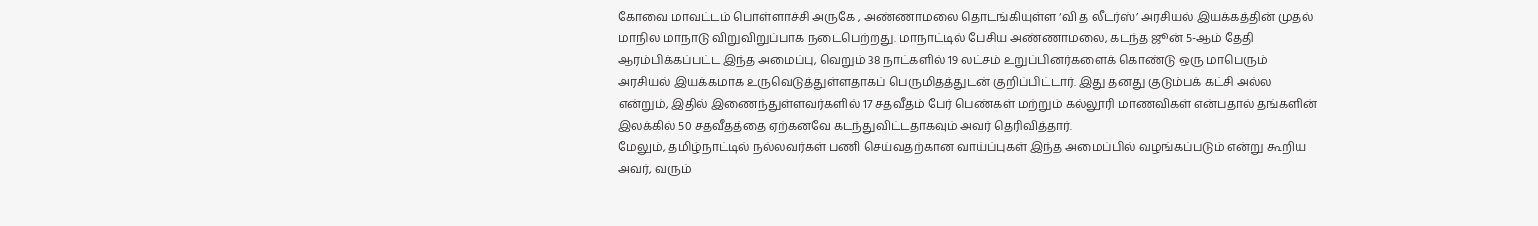கோவை மாவட்டம் பொள்ளாச்சி அருகே , அண்ணாமலை தொடங்கியுள்ள ‘வி த லீடர்ஸ்’ அரசியல் இயக்கத்தின் முதல் மாநில மாநாடு விறுவிறுப்பாக நடைபெற்றது. மாநாட்டில் பேசிய அண்ணாமலை, கடந்த ஜூன் 5-ஆம் தேதி ஆரம்பிக்கப்பட்ட இந்த அமைப்பு, வெறும் 38 நாட்களில் 19 லட்சம் உறுப்பினர்களைக் கொண்டு ஒரு மாபெரும் அரசியல் இயக்கமாக உருவெடுத்துள்ளதாகப் பெருமிதத்துடன் குறிப்பிட்டார். இது தனது குடும்பக் கட்சி அல்ல என்றும், இதில் இணைந்துள்ளவர்களில் 17 சதவீதம் பேர் பெண்கள் மற்றும் கல்லூரி மாணவிகள் என்பதால் தங்களின் இலக்கில் 50 சதவீதத்தை ஏற்கனவே கடந்துவிட்டதாகவும் அவர் தெரிவித்தார்.
மேலும், தமிழ்நாட்டில் நல்லவர்கள் பணி செய்வதற்கான வாய்ப்புகள் இந்த அமைப்பில் வழங்கப்படும் என்று கூறிய அவர், வரும்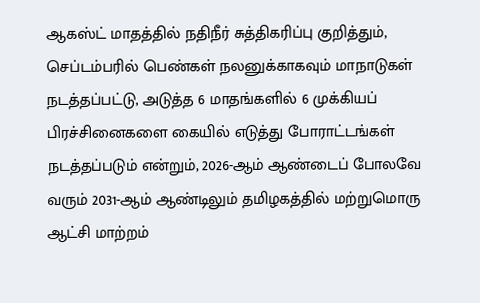ஆகஸ்ட் மாதத்தில் நதிநீர் சுத்திகரிப்பு குறித்தும், செப்டம்பரில் பெண்கள் நலனுக்காகவும் மாநாடுகள் நடத்தப்பட்டு, அடுத்த 6 மாதங்களில் 6 முக்கியப் பிரச்சினைகளை கையில் எடுத்து போராட்டங்கள் நடத்தப்படும் என்றும், 2026-ஆம் ஆண்டைப் போலவே வரும் 2031-ஆம் ஆண்டிலும் தமிழகத்தில் மற்றுமொரு ஆட்சி மாற்றம்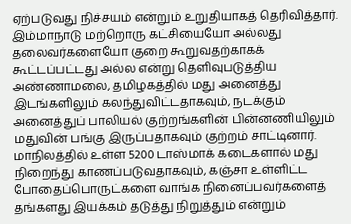ஏற்படுவது நிச்சயம் என்றும் உறுதியாகத் தெரிவித்தார்.
இம்மாநாடு மற்றொரு கட்சியையோ அல்லது தலைவர்களையோ குறை கூறுவதற்காகக் கூட்டப்பட்டது அல்ல என்று தெளிவுபடுத்திய அண்ணாமலை, தமிழகத்தில் மது அனைத்து இடங்களிலும் கலந்துவிட்டதாகவும், நடக்கும் அனைத்துப் பாலியல் குற்றங்களின் பின்னணியிலும் மதுவின் பங்கு இருப்பதாகவும் குற்றம் சாட்டினார். மாநிலத்தில் உள்ள 5200 டாஸ்மாக் கடைகளால் மது நிறைந்து காணப்படுவதாகவும், கஞ்சா உள்ளிட்ட போதைப்பொருட்களை வாங்க நினைப்பவர்களைத் தங்களது இயக்கம் தடுத்து நிறுத்தும் என்றும்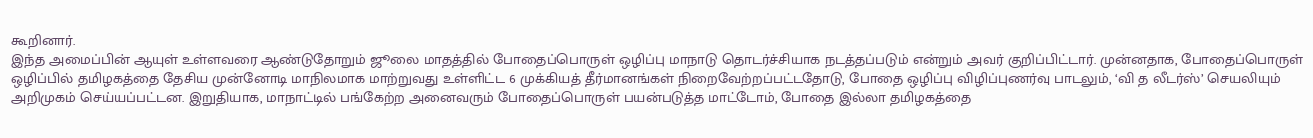கூறினார்.
இந்த அமைப்பின் ஆயுள் உள்ளவரை ஆண்டுதோறும் ஜூலை மாதத்தில் போதைப்பொருள் ஒழிப்பு மாநாடு தொடர்ச்சியாக நடத்தப்படும் என்றும் அவர் குறிப்பிட்டார். முன்னதாக, போதைப்பொருள் ஒழிப்பில் தமிழகத்தை தேசிய முன்னோடி மாநிலமாக மாற்றுவது உள்ளிட்ட 6 முக்கியத் தீர்மானங்கள் நிறைவேற்றப்பட்டதோடு, போதை ஒழிப்பு விழிப்புணர்வு பாடலும், ‘வி த லீடர்ஸ்’ செயலியும் அறிமுகம் செய்யப்பட்டன. இறுதியாக, மாநாட்டில் பங்கேற்ற அனைவரும் போதைப்பொருள் பயன்படுத்த மாட்டோம், போதை இல்லா தமிழகத்தை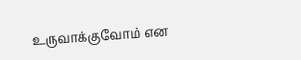உருவாக்குவோம் என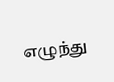எழுந்து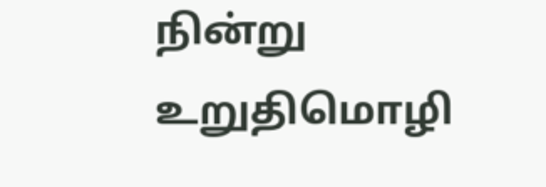நின்று உறுதிமொழி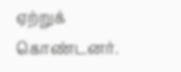ஏற்றுக் கொண்டனர்.